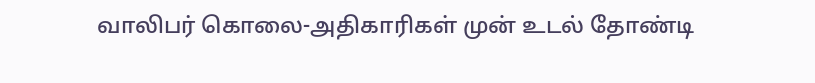வாலிபர் கொலை-அதிகாரிகள் முன் உடல் தோண்டி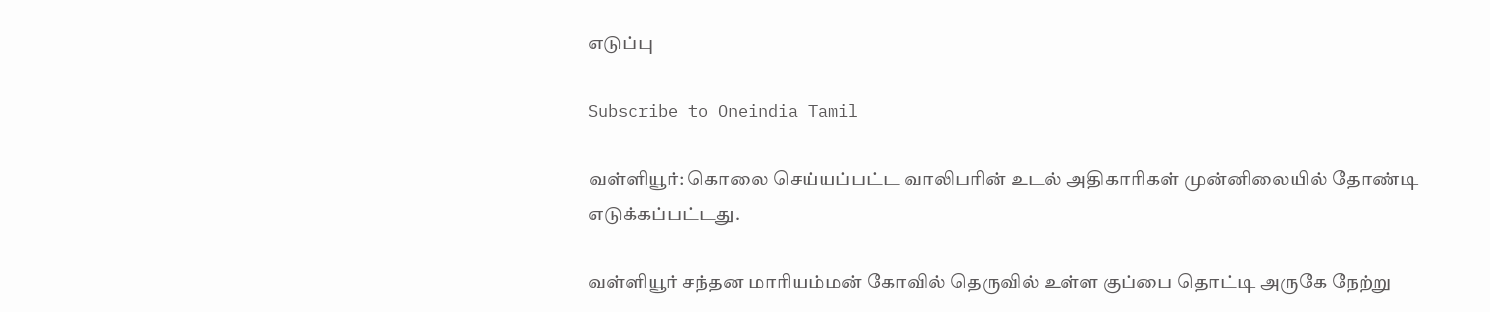எடுப்பு

Subscribe to Oneindia Tamil

வள்ளியூர்: கொலை செய்யப்பட்ட வாலிபரின் உடல் அதிகாரிகள் முன்னிலையில் தோண்டி எடுக்கப்பட்டது.

வள்ளியூர் சந்தன மாரியம்மன் கோவில் தெருவில் உள்ள குப்பை தொட்டி அருகே நேற்று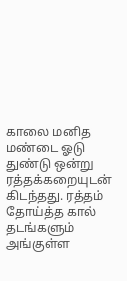காலை மனித மண்டை ஓடு துண்டு ஒன்று ரத்தக்கறையுடன் கிடந்தது. ரத்தம் தோய்த்த கால் தடங்களும் அங்குள்ள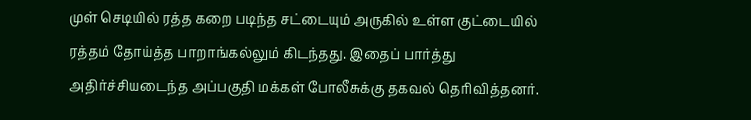முள் செடியில் ரத்த கறை படிந்த சட்டையும் அருகில் உள்ள குட்டையில் ரத்தம் தோய்த்த பாறாங்கல்லும் கிடந்தது. இதைப் பார்த்து அதிர்ச்சியடைந்த அப்பகுதி மக்கள் போலீசுக்கு தகவல் தெரிவித்தனர்.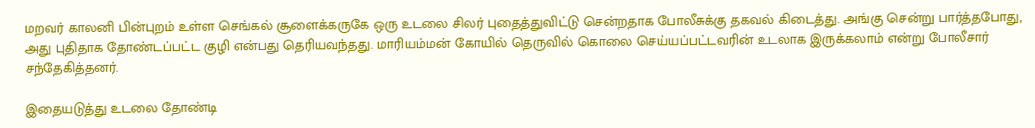மறவர் காலனி பின்புறம் உள்ள செங்கல் சூளைக்கருகே ஒரு உடலை சிலர் புதைத்துவிட்டு சென்றதாக போலீசுக்கு தகவல் கிடைத்து. அங்கு சென்று பார்த்தபோது, அது புதிதாக தோண்டப்பட்ட குழி என்பது தெரியவந்தது. மாரியம்மன் கோயில் தெருவில் கொலை செய்யப்பட்டவரின் உடலாக இருக்கலாம் என்று போலீசார் சந்தேகித்தனர்.

இதையடுத்து உடலை தோண்டி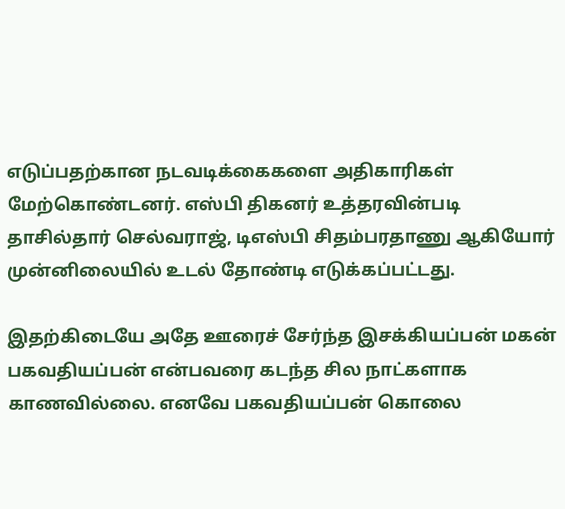எடுப்பதற்கான நடவடிக்கைகளை அதிகாரிகள் மேற்கொண்டனர். எஸ்பி திகனர் உத்தரவின்படி தாசில்தார் செல்வராஜ், டிஎஸ்பி சிதம்பரதாணு ஆகியோர் முன்னிலையில் உடல் தோண்டி எடுக்கப்பட்டது.

இதற்கிடையே அதே ஊரைச் சேர்ந்த இசக்கியப்பன் மகன் பகவதியப்பன் என்பவரை கடந்த சில நாட்களாக காணவில்லை. எனவே பகவதியப்பன் கொலை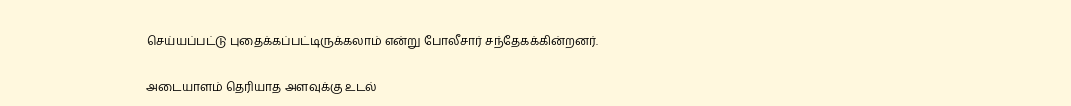செய்யப்பட்டு புதைக்கப்பட்டிருக்கலாம் என்று போலீசார் சந்தேகக்கின்றனர்.

அடையாளம் தெரியாத அளவுக்கு உடல்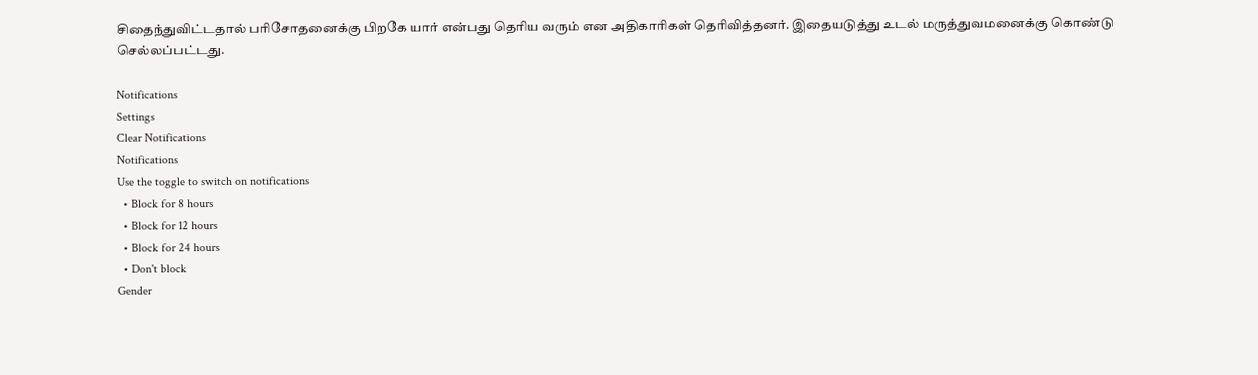சிதைந்துவிட்டதால் பரிசோதனைக்கு பிறகே யார் என்பது தெரிய வரும் என அதிகாரிகள் தெரிவித்தனர். இதையடுத்து உடல் மருத்துவமனைக்கு கொண்டு செல்லப்பட்டது.

Notifications
Settings
Clear Notifications
Notifications
Use the toggle to switch on notifications
  • Block for 8 hours
  • Block for 12 hours
  • Block for 24 hours
  • Don't block
Gender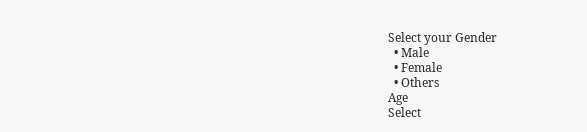Select your Gender
  • Male
  • Female
  • Others
Age
Select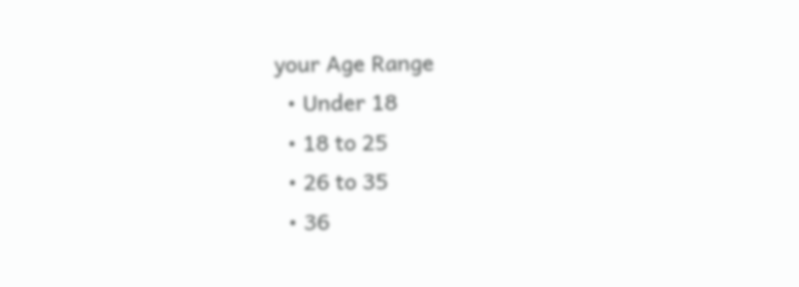your Age Range
  • Under 18
  • 18 to 25
  • 26 to 35
  • 36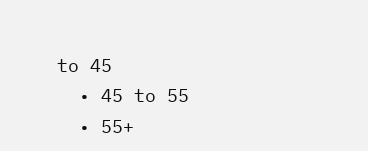to 45
  • 45 to 55
  • 55+